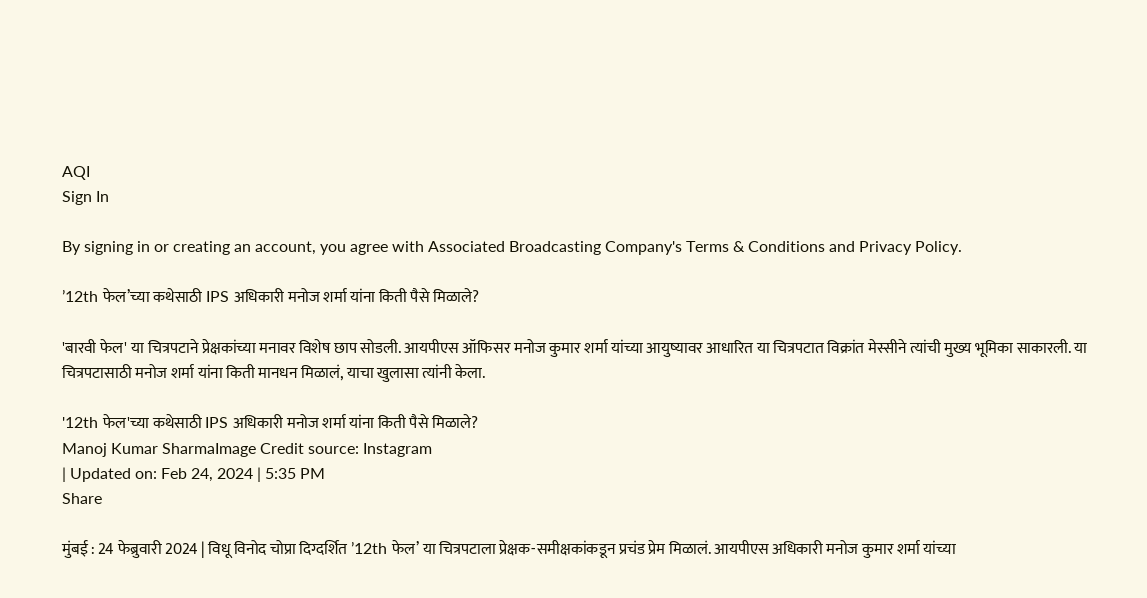AQI
Sign In

By signing in or creating an account, you agree with Associated Broadcasting Company's Terms & Conditions and Privacy Policy.

’12th फेल’च्या कथेसाठी IPS अधिकारी मनोज शर्मा यांना किती पैसे मिळाले?

'बारवी फेल' या चित्रपटाने प्रेक्षकांच्या मनावर विशेष छाप सोडली. आयपीएस ऑफिसर मनोज कुमार शर्मा यांच्या आयुष्यावर आधारित या चित्रपटात विक्रांत मेस्सीने त्यांची मुख्य भूमिका साकारली. या चित्रपटासाठी मनोज शर्मा यांना किती मानधन मिळालं, याचा खुलासा त्यांनी केला.

'12th फेल'च्या कथेसाठी IPS अधिकारी मनोज शर्मा यांना किती पैसे मिळाले?
Manoj Kumar SharmaImage Credit source: Instagram
| Updated on: Feb 24, 2024 | 5:35 PM
Share

मुंबई : 24 फेब्रुवारी 2024 | विधू विनोद चोप्रा दिग्दर्शित ’12th फेल’ या चित्रपटाला प्रेक्षक-समीक्षकांकडून प्रचंड प्रेम मिळालं. आयपीएस अधिकारी मनोज कुमार शर्मा यांच्या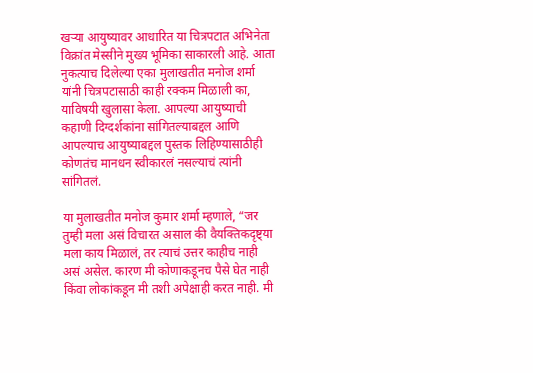खऱ्या आयुष्यावर आधारित या चित्रपटात अभिनेता विक्रांत मेस्सीने मुख्य भूमिका साकारली आहे. आता नुकत्याच दिलेल्या एका मुलाखतीत मनोज शर्मा यांनी चित्रपटासाठी काही रक्कम मिळाली का, याविषयी खुलासा केला. आपल्या आयुष्याची कहाणी दिग्दर्शकांना सांगितल्याबद्दल आणि आपल्याच आयुष्याबद्दल पुस्तक लिहिण्यासाठीही कोणतंच मानधन स्वीकारलं नसल्याचं त्यांनी सांगितलं.

या मुलाखतीत मनोज कुमार शर्मा म्हणाले, “जर तुम्ही मला असं विचारत असाल की वैयक्तिकदृष्ट्या मला काय मिळालं, तर त्याचं उत्तर काहीच नाही असं असेल. कारण मी कोणाकडूनच पैसे घेत नाही किंवा लोकांकडून मी तशी अपेक्षाही करत नाही. मी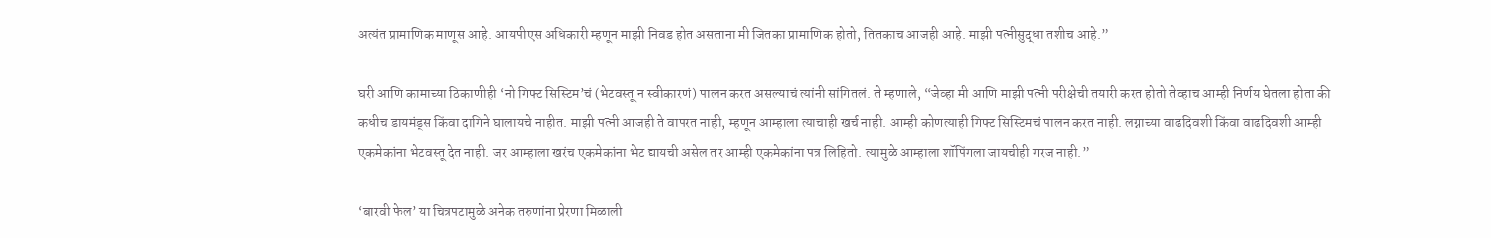अत्यंत प्रामाणिक माणूस आहे. आयपीएस अधिकारी म्हणून माझी निवड होत असताना मी जितका प्रामाणिक होतो, तितकाच आजही आहे. माझी पत्नीसुद्धा तशीच आहे.”

घरी आणि कामाच्या ठिकाणीही ‘नो गिफ्ट सिस्टिम’चं (भेटवस्तू न स्वीकारणं) पालन करत असल्याचं त्यांनी सांगितलं. ते म्हणाले, “जेव्हा मी आणि माझी पत्नी परीक्षेची तयारी करत होतो तेव्हाच आम्ही निर्णय घेतला होता की कधीच डायमंड्स किंवा दागिने घालायचे नाहीत. माझी पत्नी आजही ते वापरत नाही, म्हणून आम्हाला त्याचाही खर्च नाही. आम्ही कोणत्याही गिफ्ट सिस्टिमचं पालन करत नाही. लग्नाच्या वाढदिवशी किंवा वाढदिवशी आम्ही एकमेकांना भेटवस्तू देत नाही. जर आम्हाला खरंच एकमेकांना भेट द्यायची असेल तर आम्ही एकमेकांना पत्र लिहितो. त्यामुळे आम्हाला शॉपिंगला जायचीही गरज नाही.”

‘बारवी फेल’ या चित्रपटामुळे अनेक तरुणांना प्रेरणा मिळाली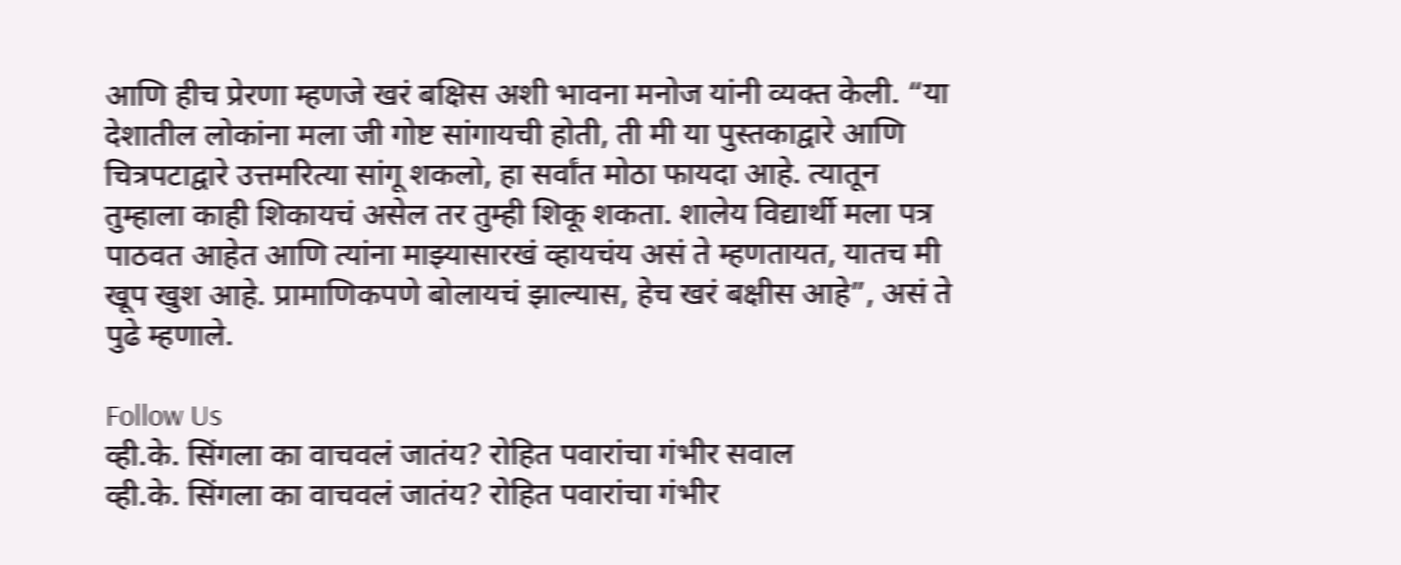आणि हीच प्रेरणा म्हणजे खरं बक्षिस अशी भावना मनोज यांनी व्यक्त केली. “या देशातील लोकांना मला जी गोष्ट सांगायची होती, ती मी या पुस्तकाद्वारे आणि चित्रपटाद्वारे उत्तमरित्या सांगू शकलो, हा सर्वांत मोठा फायदा आहे. त्यातून तुम्हाला काही शिकायचं असेल तर तुम्ही शिकू शकता. शालेय विद्यार्थी मला पत्र पाठवत आहेत आणि त्यांना माझ्यासारखं व्हायचंय असं ते म्हणतायत, यातच मी खूप खुश आहे. प्रामाणिकपणे बोलायचं झाल्यास, हेच खरं बक्षीस आहे”, असं ते पुढे म्हणाले.

Follow Us
व्ही.के. सिंगला का वाचवलं जातंय? रोहित पवारांचा गंभीर सवाल
व्ही.के. सिंगला का वाचवलं जातंय? रोहित पवारांचा गंभीर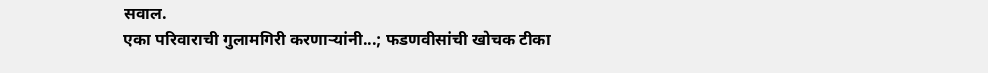सवाल.
एका परिवाराची गुलामगिरी करणाऱ्यांनी...; फडणवीसांची खोचक टीका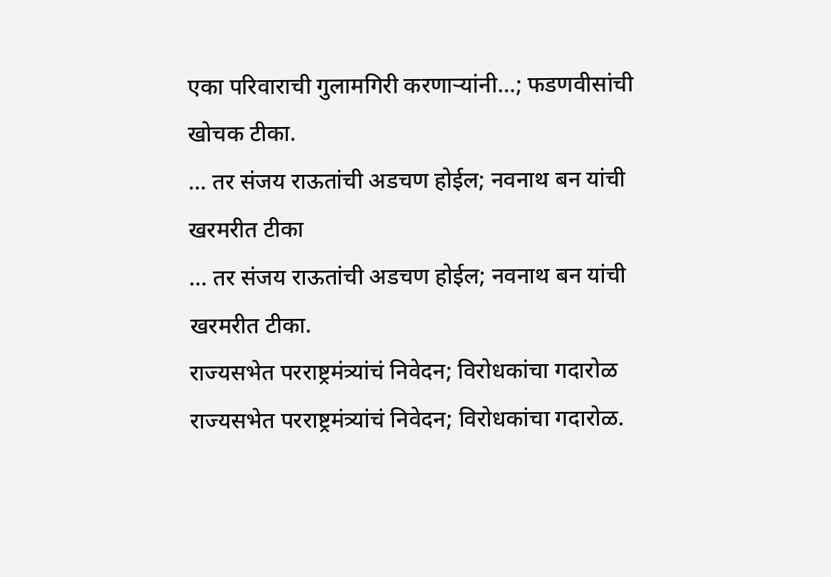एका परिवाराची गुलामगिरी करणाऱ्यांनी...; फडणवीसांची खोचक टीका.
... तर संजय राऊतांची अडचण होईल; नवनाथ बन यांची खरमरीत टीका
... तर संजय राऊतांची अडचण होईल; नवनाथ बन यांची खरमरीत टीका.
राज्यसभेत परराष्ट्रमंत्र्यांचं निवेदन; विरोधकांचा गदारोळ
राज्यसभेत परराष्ट्रमंत्र्यांचं निवेदन; विरोधकांचा गदारोळ.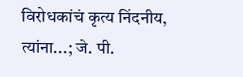विरोधकांचं कृत्य निंदनीय, त्यांना...; जे. पी.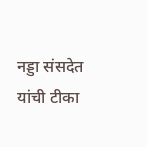नड्डा संसदेत यांची टीका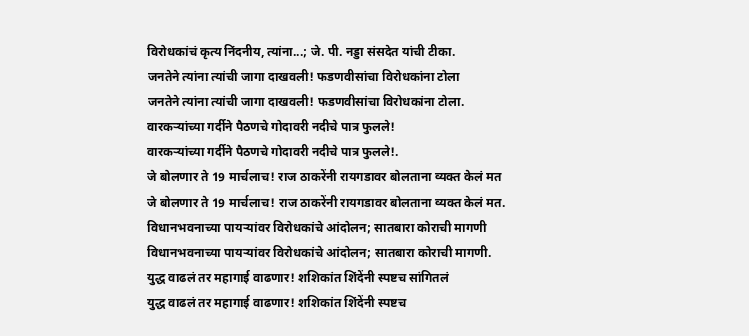विरोधकांचं कृत्य निंदनीय, त्यांना...; जे. पी. नड्डा संसदेत यांची टीका.
जनतेने त्यांना त्यांची जागा दाखवली! फडणवीसांचा विरोधकांना टोला
जनतेने त्यांना त्यांची जागा दाखवली! फडणवीसांचा विरोधकांना टोला.
वारकऱ्यांच्या गर्दीने पैठणचे गोदावरी नदीचे पात्र फुलले!
वारकऱ्यांच्या गर्दीने पैठणचे गोदावरी नदीचे पात्र फुलले!.
जे बोलणार ते 19 मार्चलाच! राज ठाकरेंनी रायगडावर बोलताना व्यक्त केलं मत
जे बोलणार ते 19 मार्चलाच! राज ठाकरेंनी रायगडावर बोलताना व्यक्त केलं मत.
विधानभवनाच्या पायऱ्यांवर विरोधकांचे आंदोलन; सातबारा कोराची मागणी
विधानभवनाच्या पायऱ्यांवर विरोधकांचे आंदोलन; सातबारा कोराची मागणी.
युद्ध वाढलं तर महागाई वाढणार! शशिकांत शिंदेंनी स्पष्टच सांगितलं
युद्ध वाढलं तर महागाई वाढणार! शशिकांत शिंदेंनी स्पष्टच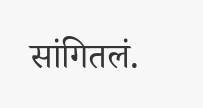सांगितलं.